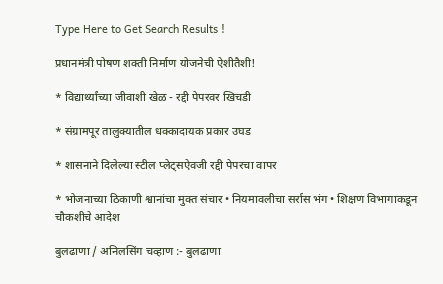Type Here to Get Search Results !

प्रधानमंत्री पोषण शक्ती निर्माण योजनेची ऐशीतैशी!

* विद्यार्थ्यांच्या जीवाशी खेळ - रद्दी पेपरवर खिचडी

* संग्रामपूर तालुक्यातील धक्कादायक प्रकार उघड

* शासनाने दिलेल्या स्टील प्लेट्सऐवजी रद्दी पेपरचा वापर

* भोजनाच्या ठिकाणी श्वानांचा मुक्त संचार • नियमावलीचा सर्रास भंग • शिक्षण विभागाकडून चौकशीचे आदेश

बुलढाणा / अनिलसिंग चव्हाण :- बुलढाणा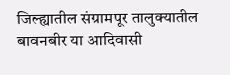जिल्ह्यातील संग्रामपूर तालुक्यातील बावनबीर या आदिवासी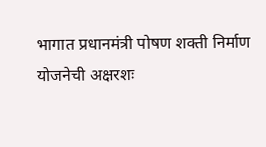भागात प्रधानमंत्री पोषण शक्ती निर्माण योजनेची अक्षरशः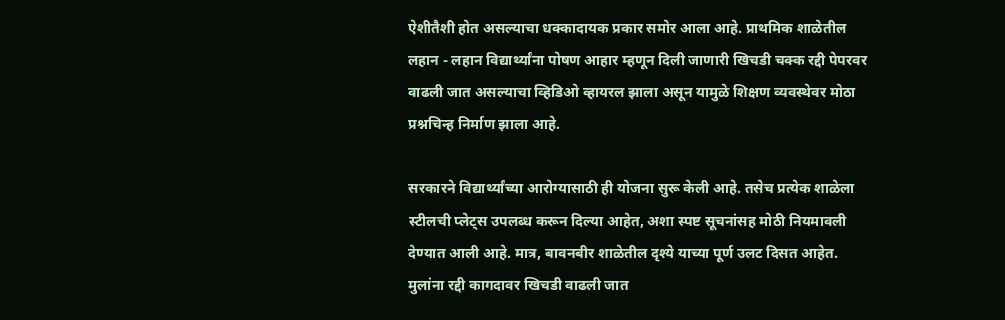ऐशीतैशी होत असल्याचा धक्कादायक प्रकार समोर आला आहे. प्राथमिक शाळेतील लहान - लहान विद्यार्थ्यांना पोषण आहार म्हणून दिली जाणारी खिचडी चक्क रद्दी पेपरवर वाढली जात असल्याचा व्हिडिओ व्हायरल झाला असून यामुळे शिक्षण व्यवस्थेवर मोठा प्रश्नचिन्ह निर्माण झाला आहे.

सरकारने विद्यार्थ्यांच्या आरोग्यासाठी ही योजना सुरू केली आहे. तसेच प्रत्येक शाळेला स्टीलची प्लेट्स उपलब्ध करून दिल्या आहेत, अशा स्पष्ट सूचनांसह मोठी नियमावली देण्यात आली आहे. मात्र, बावनबीर शाळेतील दृश्ये याच्या पूर्ण उलट दिसत आहेत. मुलांना रद्दी कागदावर खिचडी वाढली जात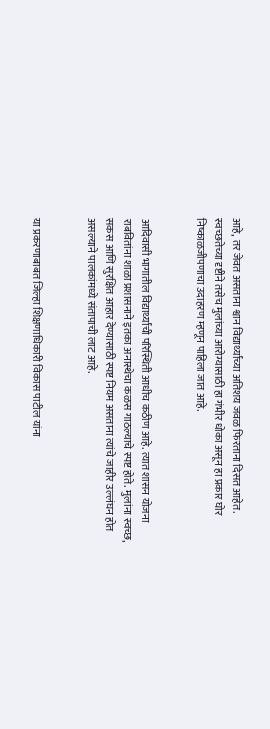आहे, तर जेवत असताना श्वान विद्यार्थ्यांच्या अतिशय जवळ फिरताना दिसत आहेत. स्वच्छतेच्या दृष्टीने तसेच मुलांच्या आरोग्यासाठी हा गंभीर धोका असून हा प्रकार घोर निष्काळजीपणाचा उदाहरण म्हणून पाहिला जात आहे.


आदिवासी भागातील विद्यार्थ्यांची परिस्थिती आधीच कठीण आहे. त्यात शासन योजना राबवितांना शाळा प्रशासनाने इतका अनास्थेचा कळस गाठल्याचे स्पष्ट होते. मुलांना स्वच्छ, सकस आणि सुरक्षित आहार देण्यासाठी स्पष्ट नियम असताना त्यांचे जाहीर उल्लंघन होत असल्याने पालकांमध्ये संतापाची लाट आहे.


या प्रकरणाबाबत जिल्हा शिक्षणाधिकारी विकास पाटील यांना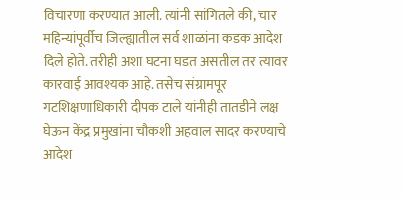विचारणा करण्यात आली. त्यांनी सांगितले की, चार महिन्यांपूर्वीच जिल्ह्यातील सर्व शाळांना कडक आदेश दिले होते. तरीही अशा घटना घडत असतील तर त्यावर कारवाई आवश्यक आहे. तसेच संग्रामपूर गटशिक्षणाधिकारी दीपक टाले यांनीही तातडीने लक्ष घेऊन केंद्र प्रमुखांना चौकशी अहवाल सादर करण्याचे आदेश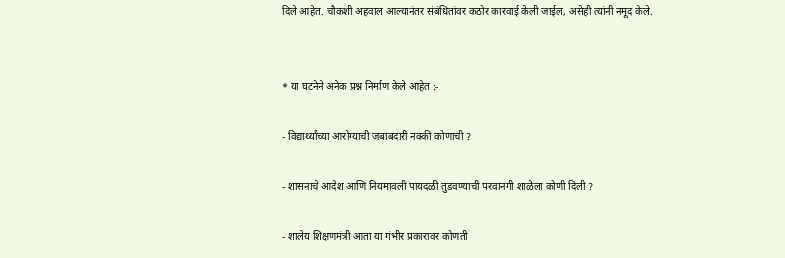दिले आहेत. चौकशी अहवाल आल्यानंतर संबंधितांवर कठोर कारवाई केली जाईल, असेही त्यांनी नमूद केले.


* या घटनेने अनेक प्रश्न निर्माण केले आहेत :-

- विद्यार्थ्यांच्या आरोग्याची जबाबदारी नक्की कोणाची ?

- शासनाचे आदेश आणि नियमावली पायदळी तुडवण्याची परवानगी शाळेला कोणी दिली ?

- शालेय शिक्षणमंत्री आता या गंभीर प्रकारावर कोणती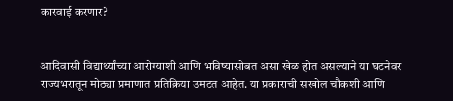कारवाई करणार?


आदिवासी विद्यार्थ्यांच्या आरोग्याशी आणि भविष्यासोबत असा खेळ होत असल्याने या घटनेवर राज्यभरातून मोठ्या प्रमाणात प्रतिक्रिया उमटत आहेत. या प्रकाराची सखोल चौकशी आणि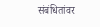संबंधितांवर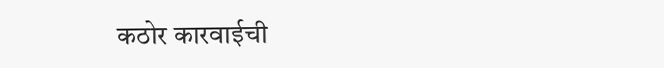कठोर कारवाईची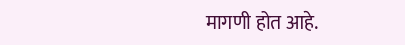मागणी होत आहे.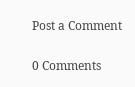Post a Comment

0 Comments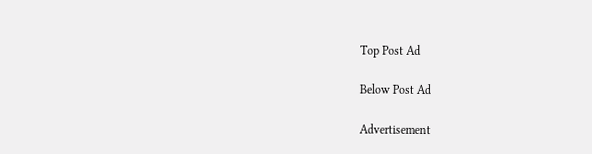Top Post Ad

Below Post Ad

Advertisement